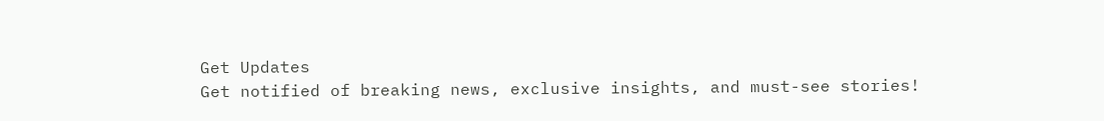Get Updates
Get notified of breaking news, exclusive insights, and must-see stories!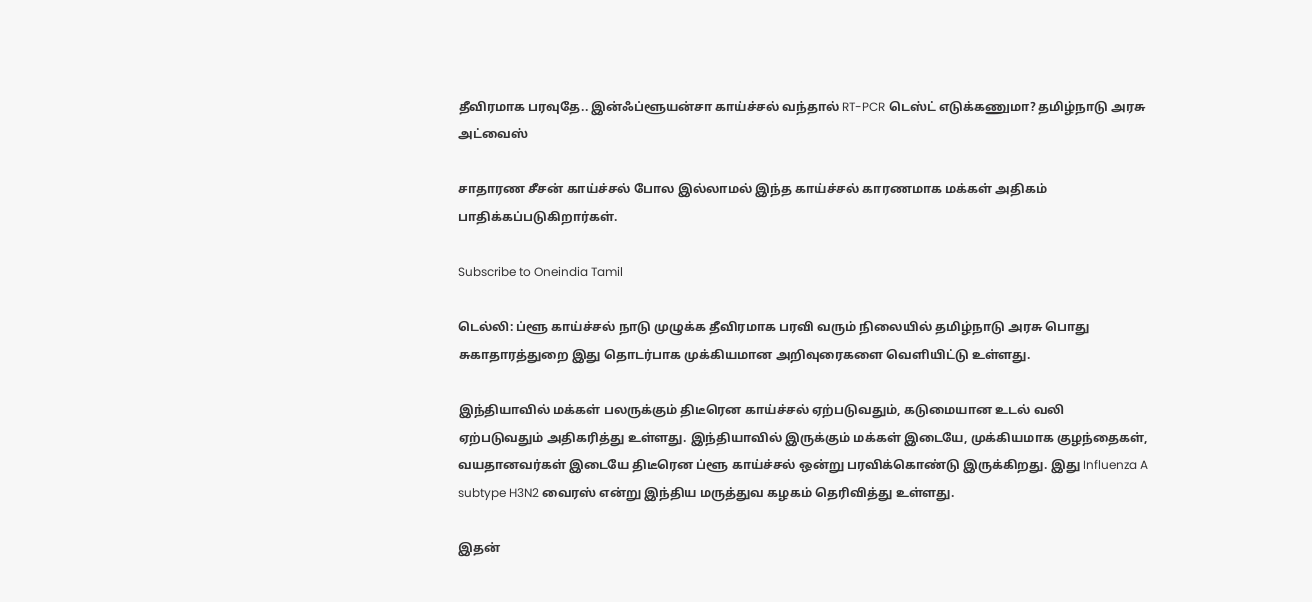தீவிரமாக பரவுதே.. இன்ஃப்ளூயன்சா காய்ச்சல் வந்தால் RT-PCR டெஸ்ட் எடுக்கணுமா? தமிழ்நாடு அரசு அட்வைஸ்

சாதாரண சீசன் காய்ச்சல் போல இல்லாமல் இந்த காய்ச்சல் காரணமாக மக்கள் அதிகம் பாதிக்கப்படுகிறார்கள்.

Subscribe to Oneindia Tamil

டெல்லி: ப்ளூ காய்ச்சல் நாடு முழுக்க தீவிரமாக பரவி வரும் நிலையில் தமிழ்நாடு அரசு பொது சுகாதாரத்துறை இது தொடர்பாக முக்கியமான அறிவுரைகளை வெளியிட்டு உள்ளது.

இந்தியாவில் மக்கள் பலருக்கும் திடீரென காய்ச்சல் ஏற்படுவதும், கடுமையான உடல் வலி ஏற்படுவதும் அதிகரித்து உள்ளது. இந்தியாவில் இருக்கும் மக்கள் இடையே, முக்கியமாக குழந்தைகள், வயதானவர்கள் இடையே திடீரென ப்ளூ காய்ச்சல் ஒன்று பரவிக்கொண்டு இருக்கிறது. இது Influenza A subtype H3N2 வைரஸ் என்று இந்திய மருத்துவ கழகம் தெரிவித்து உள்ளது.

இதன்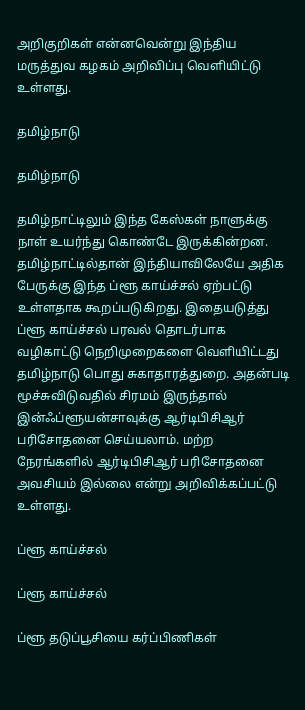அறிகுறிகள் என்னவென்று இந்திய மருத்துவ கழகம் அறிவிப்பு வெளியிட்டு உள்ளது.

தமிழ்நாடு

தமிழ்நாடு

தமிழ்நாட்டிலும் இந்த கேஸ்கள் நாளுக்கு நாள் உயர்ந்து கொண்டே இருக்கின்றன. தமிழ்நாட்டில்தான் இந்தியாவிலேயே அதிக பேருக்கு இந்த ப்ளூ காய்ச்சல் ஏற்பட்டு உள்ளதாக கூறப்படுகிறது. இதையடுத்து ப்ளூ காய்ச்சல் பரவல் தொடர்பாக வழிகாட்டு நெறிமுறைகளை வெளியிட்டது தமிழ்நாடு பொது சுகாதாரத்துறை. அதன்படி மூச்சுவிடுவதில் சிரமம் இருந்தால் இன்ஃப்ளூயன்சாவுக்கு ஆர்டிபிசிஆர் பரிசோதனை செய்யலாம். மற்ற நேரங்களில் ஆர்டிபிசிஆர் பரிசோதனை அவசியம் இல்லை என்று அறிவிக்கப்பட்டு உள்ளது.

ப்ளூ காய்ச்சல்

ப்ளூ காய்ச்சல்

ப்ளூ தடுப்பூசியை கர்ப்பிணிகள்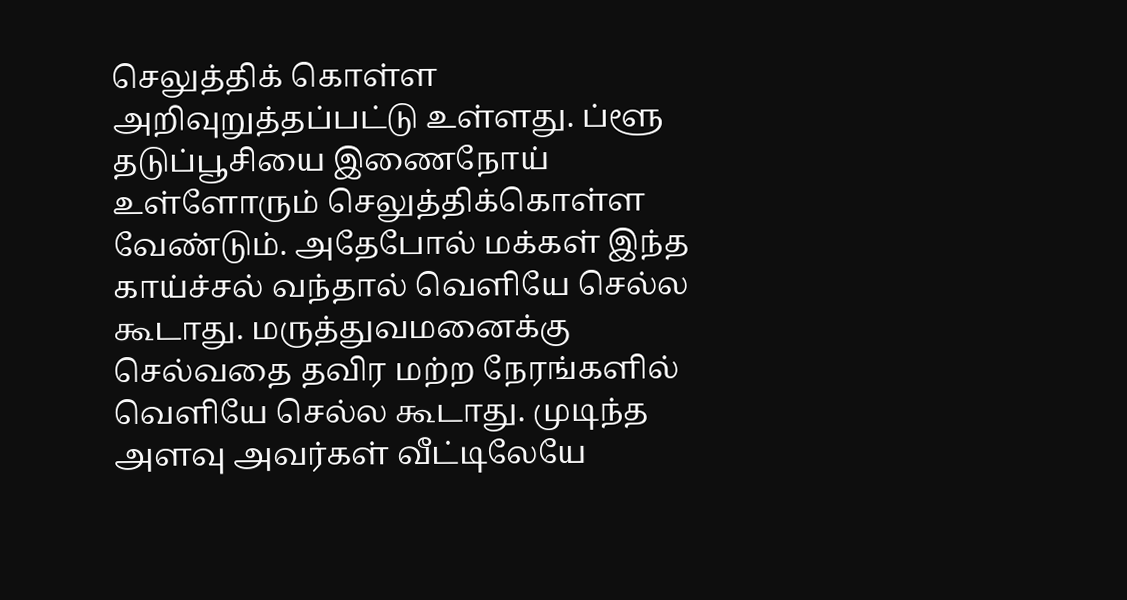செலுத்திக் கொள்ள அறிவுறுத்தப்பட்டு உள்ளது. ப்ளூ தடுப்பூசியை இணைநோய் உள்ளோரும் செலுத்திக்கொள்ள வேண்டும். அதேபோல் மக்கள் இந்த காய்ச்சல் வந்தால் வெளியே செல்ல கூடாது. மருத்துவமனைக்கு செல்வதை தவிர மற்ற நேரங்களில் வெளியே செல்ல கூடாது. முடிந்த அளவு அவர்கள் வீட்டிலேயே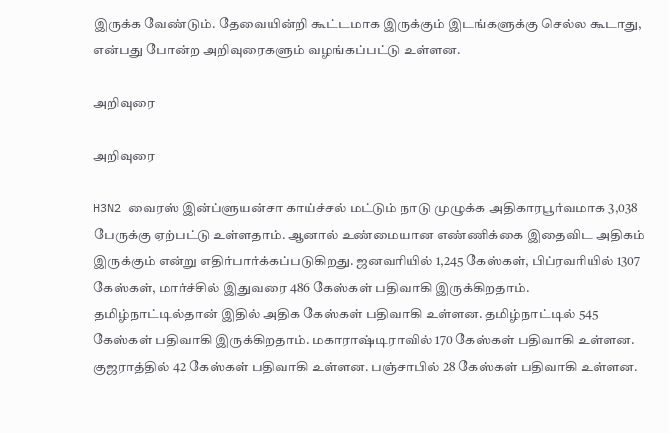இருக்க வேண்டும். தேவையின்றி கூட்டமாக இருக்கும் இடங்களுக்கு செல்ல கூடாது, என்பது போன்ற அறிவுரைகளும் வழங்கப்பட்டு உள்ளன.

அறிவுரை

அறிவுரை

H3N2 வைரஸ் இன்ப்ளுயன்சா காய்ச்சல் மட்டும் நாடு முழுக்க அதிகாரபூர்வமாக 3,038 பேருக்கு ஏற்பட்டு உள்ளதாம். ஆனால் உண்மையான எண்ணிக்கை இதைவிட அதிகம் இருக்கும் என்று எதிர்பார்க்கப்படுகிறது. ஜனவரியில் 1,245 கேஸ்கள், பிப்ரவரியில் 1307 கேஸ்கள், மார்ச்சில் இதுவரை 486 கேஸ்கள் பதிவாகி இருக்கிறதாம். தமிழ்நாட்டில்தான் இதில் அதிக கேஸ்கள் பதிவாகி உள்ளன. தமிழ்நாட்டில் 545 கேஸ்கள் பதிவாகி இருக்கிறதாம். மகாராஷ்டிராவில் 170 கேஸ்கள் பதிவாகி உள்ளன. குஜராத்தில் 42 கேஸ்கள் பதிவாகி உள்ளன. பஞ்சாபில் 28 கேஸ்கள் பதிவாகி உள்ளன.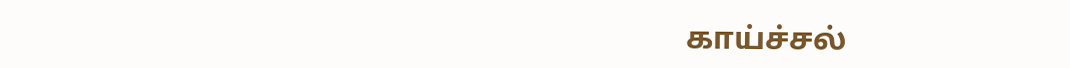காய்ச்சல்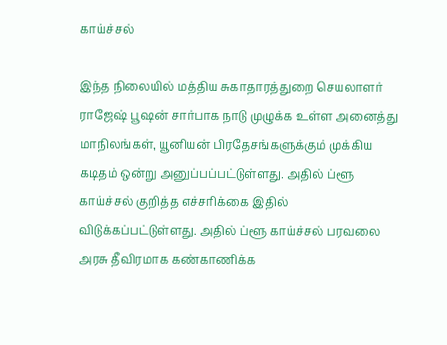காய்ச்சல்

இந்த நிலையில் மத்திய சுகாதாரத்துறை செயலாளர் ராஜேஷ் பூஷன் சார்பாக நாடு முழுக்க உள்ள அனைத்து மாநிலங்கள், யூனியன் பிரதேசங்களுக்கும் முக்கிய கடிதம் ஒன்று அனுப்பப்பட்டுள்ளது. அதில் ப்ளூ காய்ச்சல் குறித்த எச்சரிக்கை இதில் விடுக்கப்பட்டுள்ளது. அதில் ப்ளூ காய்ச்சல் பரவலை அரசு தீவிரமாக கண்காணிக்க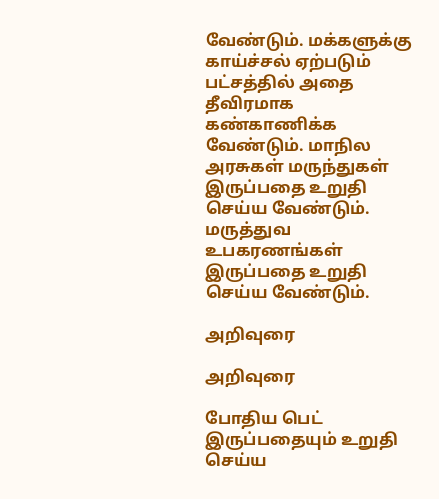வேண்டும். மக்களுக்கு காய்ச்சல் ஏற்படும் பட்சத்தில் அதை தீவிரமாக கண்காணிக்க வேண்டும். மாநில அரசுகள் மருந்துகள் இருப்பதை உறுதி செய்ய வேண்டும். மருத்துவ உபகரணங்கள் இருப்பதை உறுதி செய்ய வேண்டும்.

அறிவுரை

அறிவுரை

போதிய பெட் இருப்பதையும் உறுதி செய்ய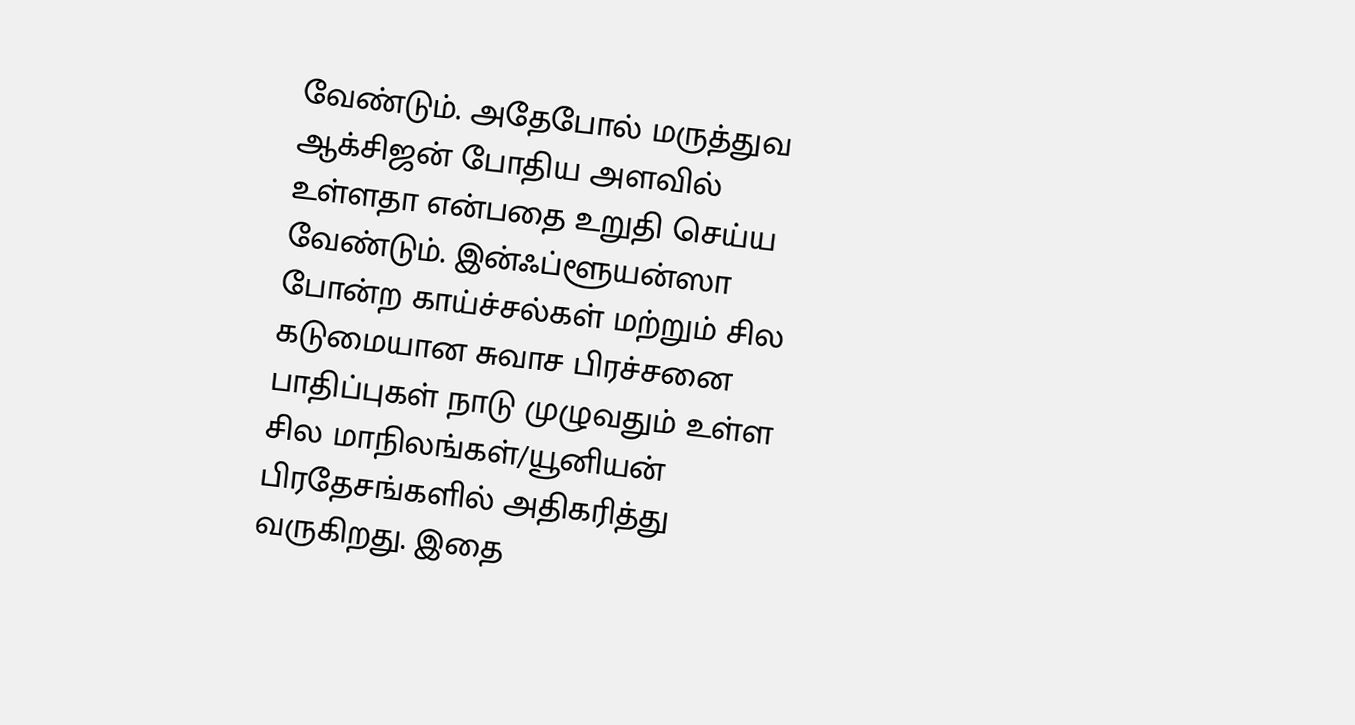வேண்டும். அதேபோல் மருத்துவ ஆக்சிஜன் போதிய அளவில் உள்ளதா என்பதை உறுதி செய்ய வேண்டும். இன்ஃப்ளூயன்ஸா போன்ற காய்ச்சல்கள் மற்றும் சில கடுமையான சுவாச பிரச்சனை பாதிப்புகள் நாடு முழுவதும் உள்ள சில மாநிலங்கள்/யூனியன் பிரதேசங்களில் அதிகரித்து வருகிறது. இதை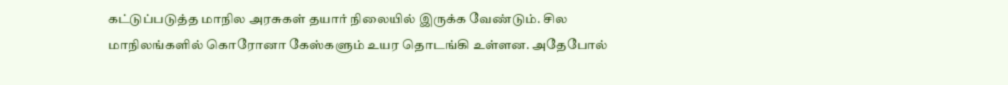கட்டுப்படுத்த மாநில அரசுகள் தயார் நிலையில் இருக்க வேண்டும். சில மாநிலங்களில் கொரோனா கேஸ்களும் உயர தொடங்கி உள்ளன. அதேபோல்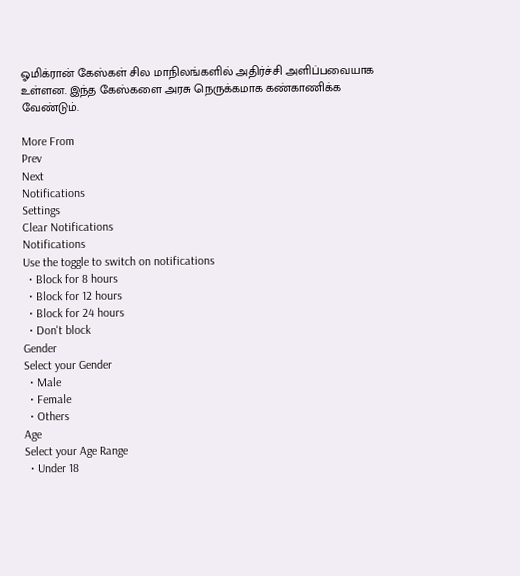ஓமிக்ரான் கேஸ்கள் சில மாநிலங்களில் அதிர்ச்சி அளிப்பவையாக உள்ளன. இந்த கேஸ்களை அரசு நெருக்கமாக கண்காணிக்க வேண்டும்.

More From
Prev
Next
Notifications
Settings
Clear Notifications
Notifications
Use the toggle to switch on notifications
  • Block for 8 hours
  • Block for 12 hours
  • Block for 24 hours
  • Don't block
Gender
Select your Gender
  • Male
  • Female
  • Others
Age
Select your Age Range
  • Under 18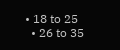• 18 to 25
  • 26 to 35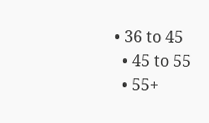• 36 to 45
  • 45 to 55
  • 55+